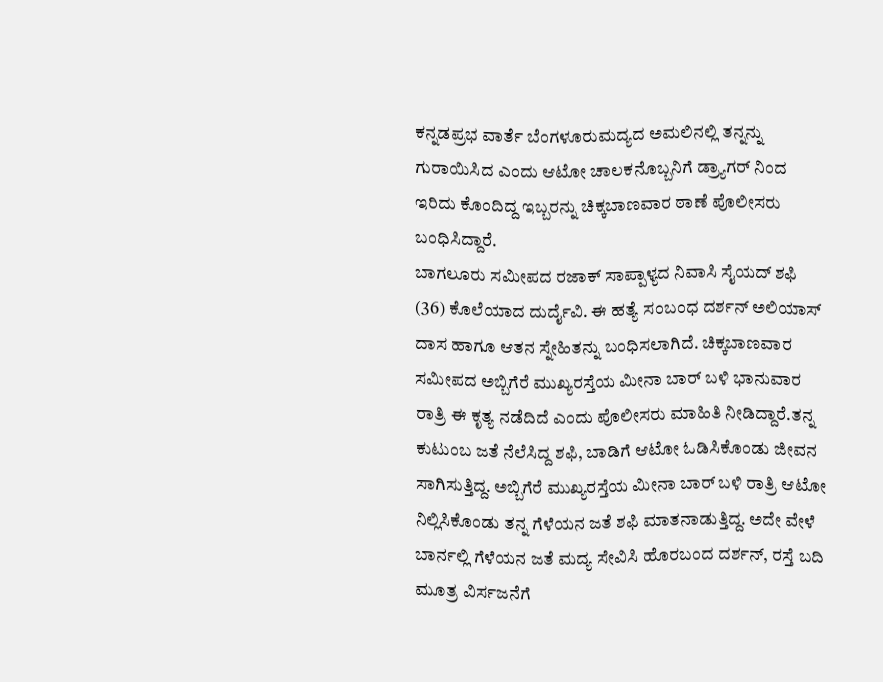ಕನ್ನಡಪ್ರಭ ವಾರ್ತೆ ಬೆಂಗಳೂರುಮದ್ಯದ ಅಮಲಿನಲ್ಲಿ ತನ್ನನ್ನು ಗುರಾಯಿಸಿದ ಎಂದು ಆಟೋ ಚಾಲಕನೊಬ್ಬನಿಗೆ ಡ್ರ್ಯಾಗರ್ ನಿಂದ ಇರಿದು ಕೊಂದಿದ್ದ ಇಬ್ಬರನ್ನು ಚಿಕ್ಕಬಾಣವಾರ ಠಾಣೆ ಪೊಲೀಸರು ಬಂಧಿಸಿದ್ದಾರೆ.
ಬಾಗಲೂರು ಸಮೀಪದ ರಜಾಕ್ ಸಾಪ್ಪಾಳ್ಯದ ನಿವಾಸಿ ಸೈಯದ್ ಶಫಿ (36) ಕೊಲೆಯಾದ ದುರ್ದೈವಿ. ಈ ಹತ್ಯೆ ಸಂಬಂಧ ದರ್ಶನ್ ಅಲಿಯಾಸ್ ದಾಸ ಹಾಗೂ ಆತನ ಸ್ನೇಹಿತನ್ನು ಬಂಧಿಸಲಾಗಿದೆ. ಚಿಕ್ಕಬಾಣವಾರ ಸಮೀಪದ ಅಬ್ಬಿಗೆರೆ ಮುಖ್ಯರಸ್ತೆಯ ಮೀನಾ ಬಾರ್ ಬಳಿ ಭಾನುವಾರ ರಾತ್ರಿ ಈ ಕೃತ್ಯ ನಡೆದಿದೆ ಎಂದು ಪೊಲೀಸರು ಮಾಹಿತಿ ನೀಡಿದ್ದಾರೆ.ತನ್ನ ಕುಟುಂಬ ಜತೆ ನೆಲೆಸಿದ್ದ ಶಫಿ, ಬಾಡಿಗೆ ಆಟೋ ಓಡಿಸಿಕೊಂಡು ಜೀವನ ಸಾಗಿಸುತ್ತಿದ್ದ. ಅಬ್ಬಿಗೆರೆ ಮುಖ್ಯರಸ್ತೆಯ ಮೀನಾ ಬಾರ್ ಬಳಿ ರಾತ್ರಿ ಆಟೋ ನಿಲ್ಲಿಸಿಕೊಂಡು ತನ್ನ ಗೆಳೆಯನ ಜತೆ ಶಫಿ ಮಾತನಾಡುತ್ತಿದ್ದ. ಅದೇ ವೇಳೆ ಬಾರ್ನಲ್ಲಿ ಗೆಳೆಯನ ಜತೆ ಮದ್ಯ ಸೇವಿಸಿ ಹೊರಬಂದ ದರ್ಶನ್, ರಸ್ತೆ ಬದಿ ಮೂತ್ರ ವಿರ್ಸಜನೆಗೆ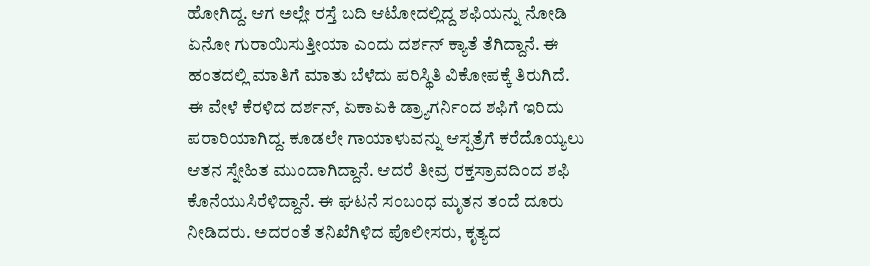ಹೋಗಿದ್ದ. ಆಗ ಅಲ್ಲೇ ರಸ್ತೆ ಬದಿ ಆಟೋದಲ್ಲಿದ್ದ ಶಫಿಯನ್ನು ನೋಡಿ ಏನೋ ಗುರಾಯಿಸುತ್ತೀಯಾ ಎಂದು ದರ್ಶನ್ ಕ್ಯಾತೆ ತೆಗಿದ್ದಾನೆ. ಈ ಹಂತದಲ್ಲಿ ಮಾತಿಗೆ ಮಾತು ಬೆಳೆದು ಪರಿಸ್ಥಿತಿ ವಿಕೋಪಕ್ಕೆ ತಿರುಗಿದೆ.
ಈ ವೇಳೆ ಕೆರಳಿದ ದರ್ಶನ್, ಏಕಾಏಕಿ ಡ್ರ್ಯಾಗರ್ನಿಂದ ಶಫಿಗೆ ಇರಿದು ಪರಾರಿಯಾಗಿದ್ದ. ಕೂಡಲೇ ಗಾಯಾಳುವನ್ನು ಆಸ್ಪತ್ರೆಗೆ ಕರೆದೊಯ್ಯಲು ಆತನ ಸ್ನೇಹಿತ ಮುಂದಾಗಿದ್ದಾನೆ. ಆದರೆ ತೀವ್ರ ರಕ್ತಸ್ರಾವದಿಂದ ಶಫಿ ಕೊನೆಯುಸಿರೆಳಿದ್ದಾನೆ. ಈ ಘಟನೆ ಸಂಬಂಧ ಮೃತನ ತಂದೆ ದೂರು ನೀಡಿದರು. ಅದರಂತೆ ತನಿಖೆಗಿಳಿದ ಪೊಲೀಸರು, ಕೃತ್ಯದ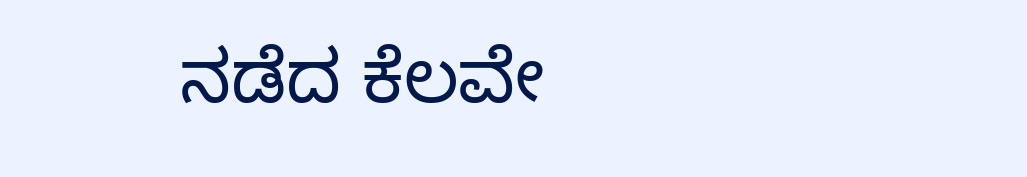ನಡೆದ ಕೆಲವೇ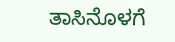ತಾಸಿನೊಳಗೆ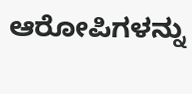ಆರೋಪಿಗಳನ್ನು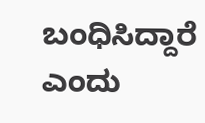ಬಂಧಿಸಿದ್ದಾರೆ ಎಂದು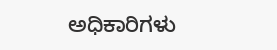ಅಧಿಕಾರಿಗಳು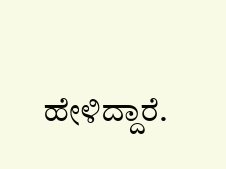ಹೇಳಿದ್ದಾರೆ.